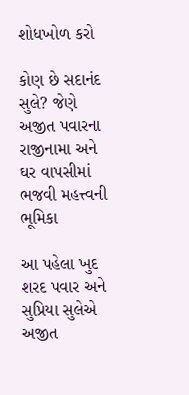શોધખોળ કરો

કોણ છે સદાનંદ સુલે? જેણે અજીત પવારના રાજીનામા અને ઘર વાપસીમાં ભજવી મહત્ત્વની ભૂમિકા

આ પહેલા ખુદ શરદ પવાર અને સુપ્રિયા સુલેએ અજીત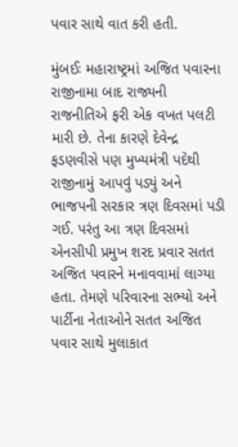પવાર સાથે વાત કરી હતી.

મુંબઈઃ મહારાષ્ટ્રમાં અજિત પવારના રાજીનામા બાદ રાજ્યની રાજનીતિએ ફરી એક વખત પલટી મારી છે. તેના કારણે દેવેન્દ્ર ફડણવીસે પણ મુખ્યમંત્રી પદેથી રાજીનામું આપવું પડ્યું અને ભાજપની સરકાર ત્રણ દિવસમાં પડી ગઈ. પરંતુ આ ત્રણ દિવસમાં એનસીપી પ્રમુખ શરદ પ્રવાર સતત અજિત પવારને મનાવવામાં લાગ્યા હતા. તેમણે પરિવારના સભ્યો અને પાર્ટીના નેતાઓને સતત અજિત પવાર સાથે મુલાકાત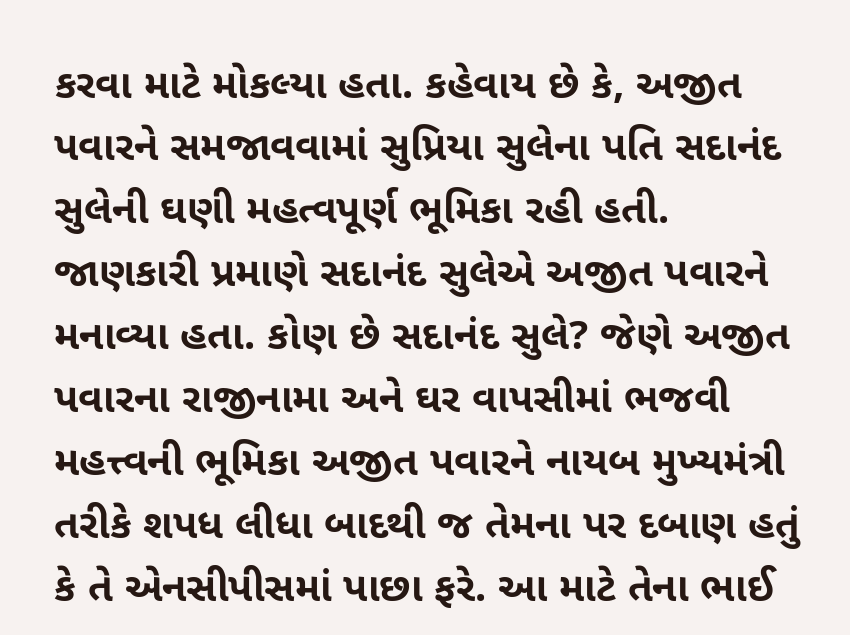કરવા માટે મોકલ્યા હતા. કહેવાય છે કે, અજીત પવારને સમજાવવામાં સુપ્રિયા સુલેના પતિ સદાનંદ સુલેની ઘણી મહત્વપૂર્ણ ભૂમિકા રહી હતી. જાણકારી પ્રમાણે સદાનંદ સુલેએ અજીત પવારને મનાવ્યા હતા. કોણ છે સદાનંદ સુલે? જેણે અજીત પવારના રાજીનામા અને ઘર વાપસીમાં ભજવી મહત્ત્વની ભૂમિકા અજીત પવારને નાયબ મુખ્યમંત્રી તરીકે શપધ લીધા બાદથી જ તેમના પર દબાણ હતું કે તે એનસીપીસમાં પાછા ફરે. આ માટે તેના ભાઈ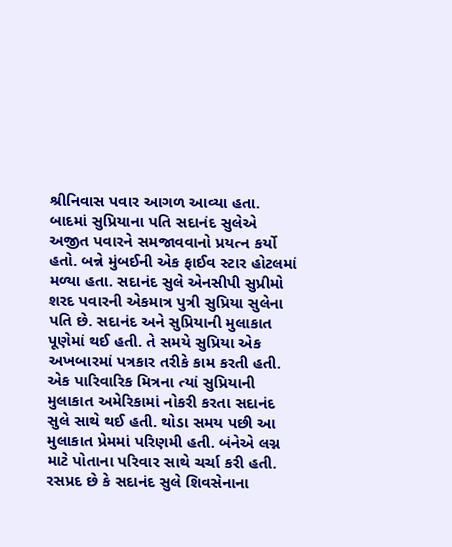શ્રીનિવાસ પવાર આગળ આવ્યા હતા. બાદમાં સુપ્રિયાના પતિ સદાનંદ સુલેએ અજીત પવારને સમજાવવાનો પ્રયત્ન કર્યો હતો. બન્ને મુંબઈની એક ફાઈવ સ્ટાર હોટલમાં મળ્યા હતા. સદાનંદ સુલે એનસીપી સુપ્રીમો શરદ પવારની એકમાત્ર પુત્રી સુપ્રિયા સુલેના પતિ છે. સદાનંદ અને સુપ્રિયાની મુલાકાત પૂણેમાં થઈ હતી. તે સમયે સુપ્રિયા એક અખબારમાં પત્રકાર તરીકે કામ કરતી હતી. એક પારિવારિક મિત્રના ત્યાં સુપ્રિયાની મુલાકાત અમેરિકામાં નોકરી કરતા સદાનંદ સુલે સાથે થઈ હતી. થોડા સમય પછી આ મુલાકાત પ્રેમમાં પરિણમી હતી. બંનેએ લગ્ન માટે પોતાના પરિવાર સાથે ચર્ચા કરી હતી. રસપ્રદ છે કે સદાનંદ સુલે શિવસેનાના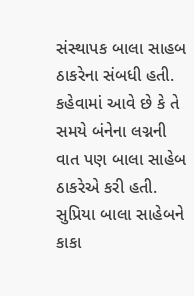સંસ્થાપક બાલા સાહબ ઠાકરેના સંબધી હતી. કહેવામાં આવે છે કે તે સમયે બંનેના લગ્નની વાત પણ બાલા સાહેબ ઠાકરેએ કરી હતી. સુપ્રિયા બાલા સાહેબને કાકા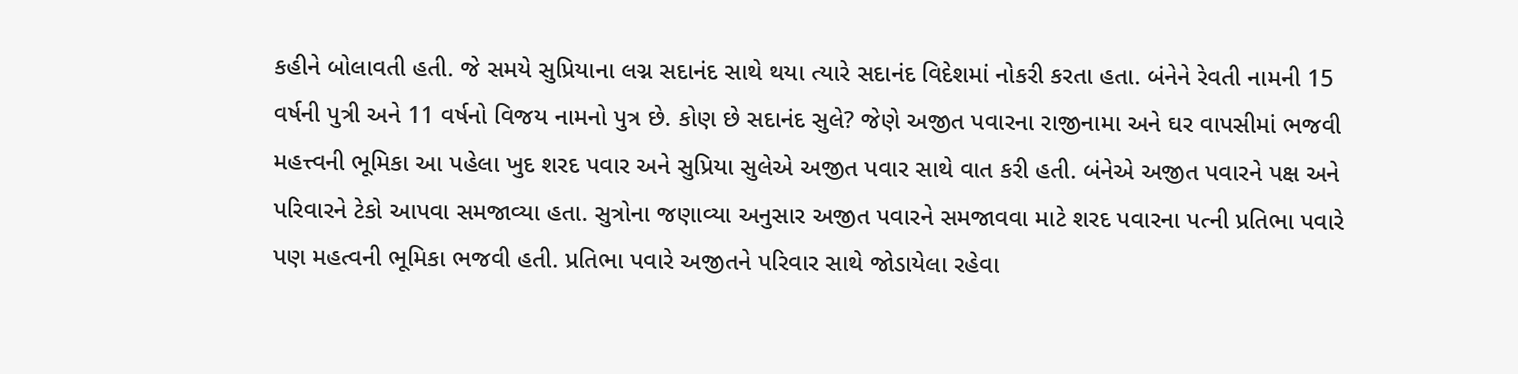કહીને બોલાવતી હતી. જે સમયે સુપ્રિયાના લગ્ન સદાનંદ સાથે થયા ત્યારે સદાનંદ વિદેશમાં નોકરી કરતા હતા. બંનેને રેવતી નામની 15 વર્ષની પુત્રી અને 11 વર્ષનો વિજય નામનો પુત્ર છે. કોણ છે સદાનંદ સુલે? જેણે અજીત પવારના રાજીનામા અને ઘર વાપસીમાં ભજવી મહત્ત્વની ભૂમિકા આ પહેલા ખુદ શરદ પવાર અને સુપ્રિયા સુલેએ અજીત પવાર સાથે વાત કરી હતી. બંનેએ અજીત પવારને પક્ષ અને પરિવારને ટેકો આપવા સમજાવ્યા હતા. સુત્રોના જણાવ્યા અનુસાર અજીત પવારને સમજાવવા માટે શરદ પવારના પત્ની પ્રતિભા પવારે પણ મહત્વની ભૂમિકા ભજવી હતી. પ્રતિભા પવારે અજીતને પરિવાર સાથે જોડાયેલા રહેવા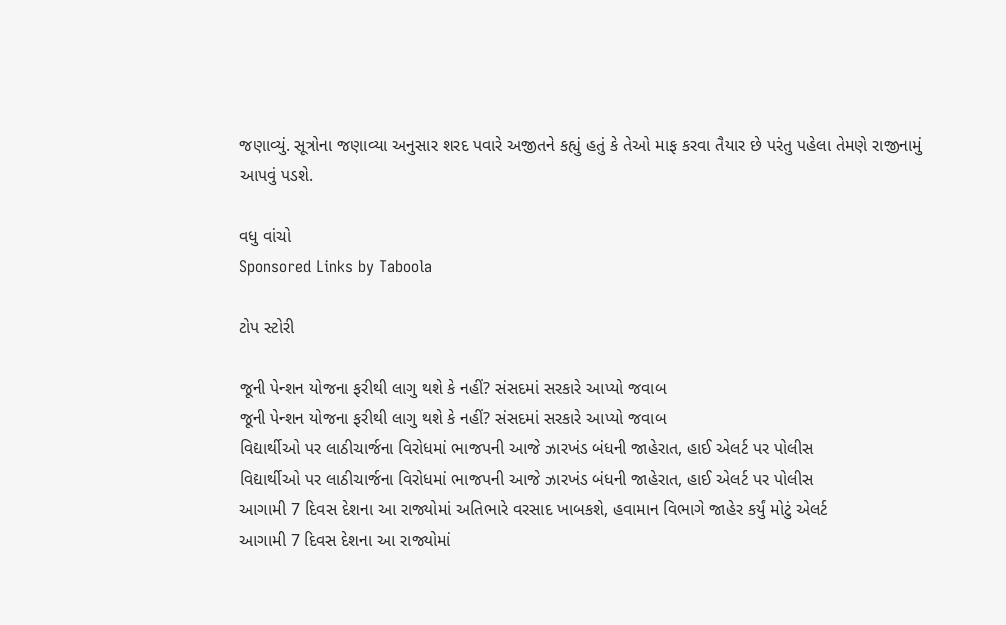જણાવ્યું. સૂત્રોના જણાવ્યા અનુસાર શરદ પવારે અજીતને કહ્યું હતું કે તેઓ માફ કરવા તૈયાર છે પરંતુ પહેલા તેમણે રાજીનામું આપવું પડશે.

વધુ વાંચો
Sponsored Links by Taboola

ટોપ સ્ટોરી

જૂની પેન્શન યોજના ફરીથી લાગુ થશે કે નહીં? સંસદમાં સરકારે આપ્યો જવાબ
જૂની પેન્શન યોજના ફરીથી લાગુ થશે કે નહીં? સંસદમાં સરકારે આપ્યો જવાબ
વિદ્યાર્થીઓ પર લાઠીચાર્જના વિરોધમાં ભાજપની આજે ઝારખંડ બંધની જાહેરાત, હાઈ એલર્ટ પર પોલીસ
વિદ્યાર્થીઓ પર લાઠીચાર્જના વિરોધમાં ભાજપની આજે ઝારખંડ બંધની જાહેરાત, હાઈ એલર્ટ પર પોલીસ
આગામી 7 દિવસ દેશના આ રાજ્યોમાં અતિભારે વરસાદ ખાબકશે, હવામાન વિભાગે જાહેર કર્યું મોટું એલર્ટ
આગામી 7 દિવસ દેશના આ રાજ્યોમાં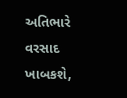અતિભારે વરસાદ ખાબકશે,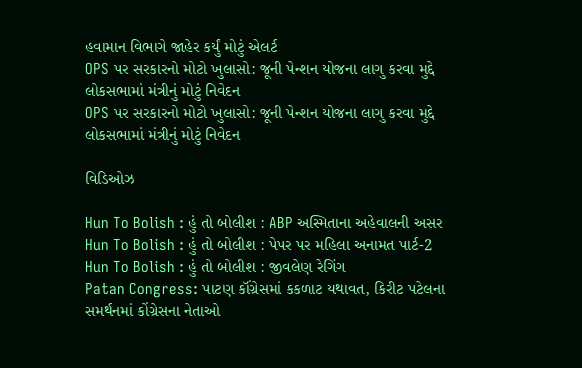હવામાન વિભાગે જાહેર કર્યું મોટું એલર્ટ
OPS પર સરકારનો મોટો ખુલાસો: જૂની પેન્શન યોજના લાગુ કરવા મુદ્દે લોકસભામાં મંત્રીનું મોટું નિવેદન
OPS પર સરકારનો મોટો ખુલાસો: જૂની પેન્શન યોજના લાગુ કરવા મુદ્દે લોકસભામાં મંત્રીનું મોટું નિવેદન

વિડિઓઝ

Hun To Bolish : હું તો બોલીશ : ABP અસ્મિતાના અહેવાલની અસર
Hun To Bolish : હું તો બોલીશ : પેપર પર મહિલા અનામત પાર્ટ-2
Hun To Bolish : હું તો બોલીશ : જીવલેણ રેગિંગ
Patan Congress: પાટણ કૉંગ્રેસમાં કકળાટ યથાવત, કિરીટ પટેલના સમર્થનમાં કોંગ્રેસના નેતાઓ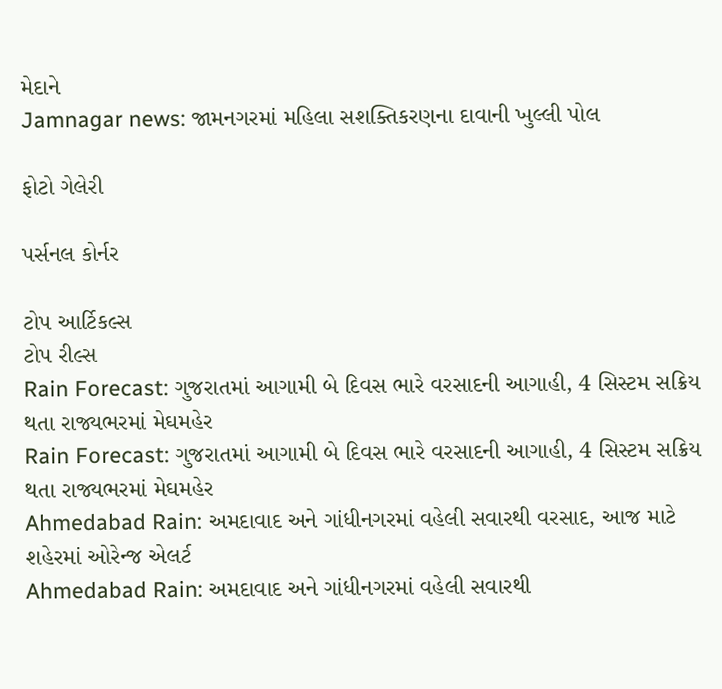મેદાને
Jamnagar news: જામનગરમાં મહિલા સશક્તિકરણના દાવાની ખુલ્લી પોલ

ફોટો ગેલેરી

પર્સનલ કોર્નર

ટોપ આર્ટિકલ્સ
ટોપ રીલ્સ
Rain Forecast: ગુજરાતમાં આગામી બે દિવસ ભારે વરસાદની આગાહી, 4 સિસ્ટમ સક્રિય થતા રાજ્યભરમાં મેઘમહેર
Rain Forecast: ગુજરાતમાં આગામી બે દિવસ ભારે વરસાદની આગાહી, 4 સિસ્ટમ સક્રિય થતા રાજ્યભરમાં મેઘમહેર
Ahmedabad Rain: અમદાવાદ અને ગાંધીનગરમાં વહેલી સવારથી વરસાદ, આજ માટે શહેરમાં ઓરેન્જ એલર્ટ
Ahmedabad Rain: અમદાવાદ અને ગાંધીનગરમાં વહેલી સવારથી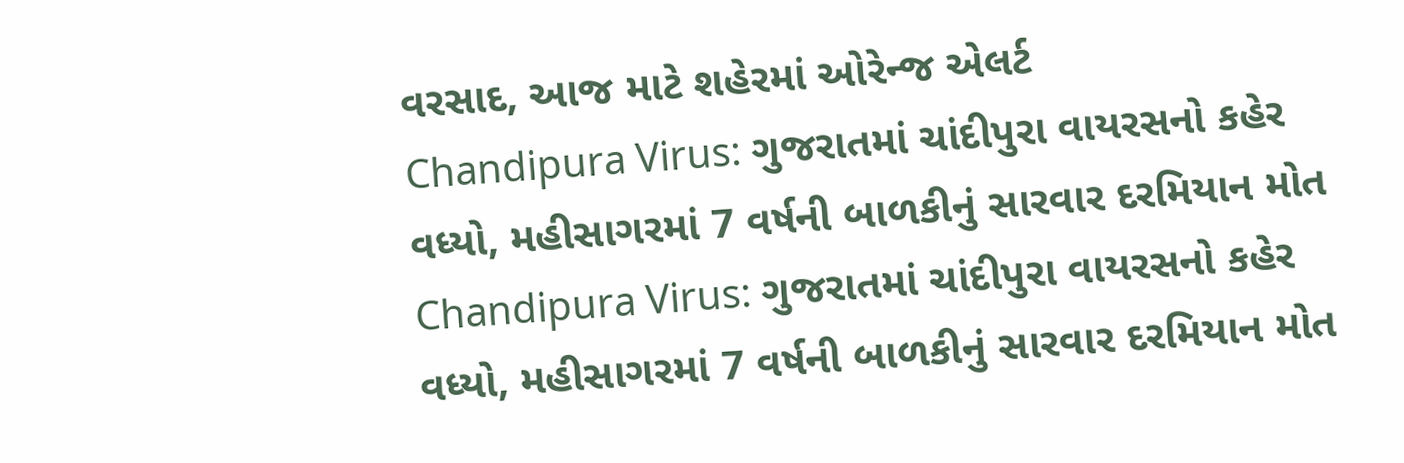વરસાદ, આજ માટે શહેરમાં ઓરેન્જ એલર્ટ
Chandipura Virus: ગુજરાતમાં ચાંદીપુરા વાયરસનો કહેર વધ્યો, મહીસાગરમાં 7 વર્ષની બાળકીનું સારવાર દરમિયાન મોત
Chandipura Virus: ગુજરાતમાં ચાંદીપુરા વાયરસનો કહેર વધ્યો, મહીસાગરમાં 7 વર્ષની બાળકીનું સારવાર દરમિયાન મોત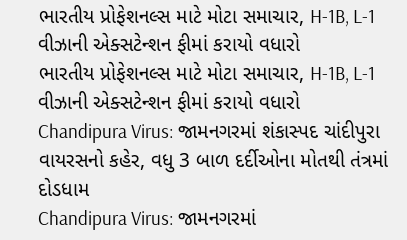ભારતીય પ્રોફેશનલ્સ માટે મોટા સમાચાર, H-1B, L-1 વીઝાની એક્સટેન્શન ફીમાં કરાયો વધારો
ભારતીય પ્રોફેશનલ્સ માટે મોટા સમાચાર, H-1B, L-1 વીઝાની એક્સટેન્શન ફીમાં કરાયો વધારો
Chandipura Virus: જામનગરમાં શંકાસ્પદ ચાંદીપુરા વાયરસનો કહેર, વધુ 3 બાળ દર્દીઓના મોતથી તંત્રમાં દોડધામ
Chandipura Virus: જામનગરમાં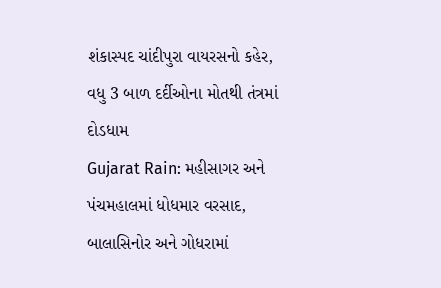શંકાસ્પદ ચાંદીપુરા વાયરસનો કહેર, વધુ 3 બાળ દર્દીઓના મોતથી તંત્રમાં દોડધામ
Gujarat Rain: મહીસાગર અને પંચમહાલમાં ધોધમાર વરસાદ, બાલાસિનોર અને ગોધરામાં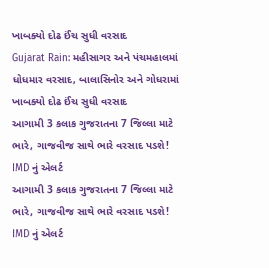ખાબક્યો દોઢ ઈંચ સુધી વરસાદ
Gujarat Rain: મહીસાગર અને પંચમહાલમાં ધોધમાર વરસાદ, બાલાસિનોર અને ગોધરામાં ખાબક્યો દોઢ ઈંચ સુધી વરસાદ
આગામી 3 કલાક ગુજરાતના 7 જિલ્લા માટે ભારે, ગાજવીજ સાથે ભારે વરસાદ પડશે! IMD નું એલર્ટ
આગામી 3 કલાક ગુજરાતના 7 જિલ્લા માટે ભારે, ગાજવીજ સાથે ભારે વરસાદ પડશે! IMD નું એલર્ટ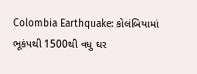Colombia Earthquake: કોલંબિયામાં ભૂકંપથી 1500થી વધુ ઘર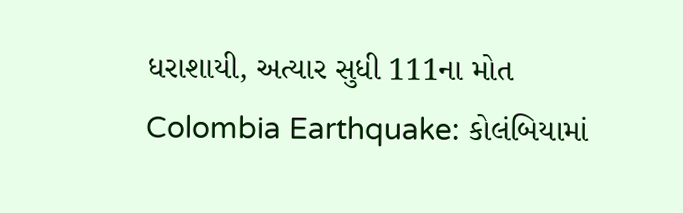ધરાશાયી, અત્યાર સુધી 111ના મોત
Colombia Earthquake: કોલંબિયામાં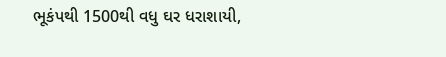ભૂકંપથી 1500થી વધુ ઘર ધરાશાયી,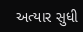અત્યાર સુધી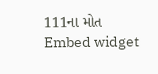111ના મોત
Embed widget